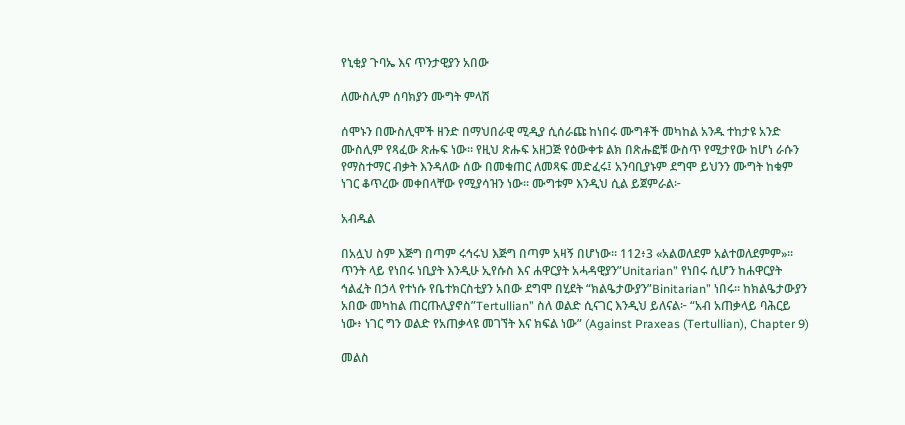የኒቂያ ጉባኤ እና ጥንታዊያን አበው

ለሙስሊም ሰባክያን ሙግት ምላሽ

ሰሞኑን በሙስሊሞች ዘንድ በማህበራዊ ሚዲያ ሲሰራጩ ከነበሩ ሙግቶች መካከል አንዱ ተከታዩ አንድ ሙስሊም የጻፈው ጽሑፍ ነው። የዚህ ጽሑፍ አዘጋጅ የዕውቀቱ ልክ በጽሑፎቹ ውስጥ የሚታየው ከሆነ ራሱን የማስተማር ብቃት እንዳለው ሰው በመቁጠር ለመጻፍ መድፈሩ፤ አንባቢያኑም ደግሞ ይህንን ሙግት ከቁም ነገር ቆጥረው መቀበላቸው የሚያሳዝን ነው። ሙግቱም እንዲህ ሲል ይጀምራል፦

አብዱል

በአሏህ ስም እጅግ በጣም ሩኅሩህ እጅግ በጣም አዛኝ በሆነው፡፡ 112፥3 «አልወለደም አልተወለደምም»፡፡ ጥንት ላይ የነበሩ ነቢያት እንዲሁ ኢየሱስ እና ሐዋርያት አሓዳዊያን”Unitarian” የነበሩ ሲሆን ከሐዋርያት ኅልፈት በኃላ የተነሱ የቤተክርስቲያን አበው ደግሞ በሂደት “ክልዔታውያን”Binitarian” ነበሩ። ከክልዔታውያን አበው መካከል ጠርጡሊያኖስ”Tertullian” ስለ ወልድ ሲናገር እንዲህ ይለናል፦ “አብ አጠቃላይ ባሕርይ ነው፥ ነገር ግን ወልድ የአጠቃላዩ መገኘት እና ክፍል ነው” (Against Praxeas (Tertullian), Chapter 9)

መልስ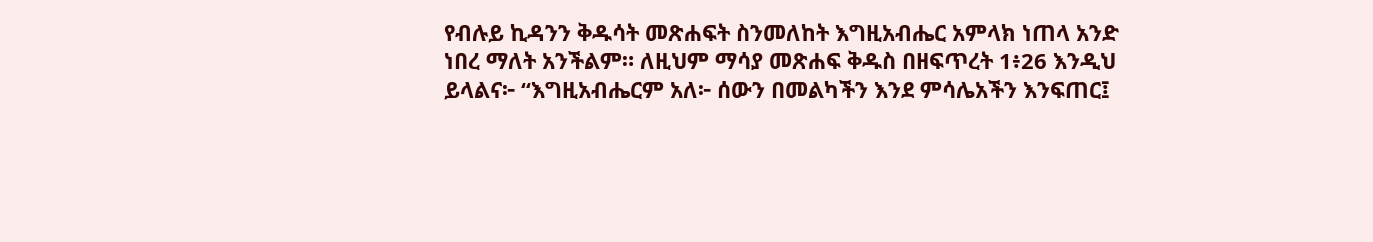የብሉይ ኪዳንን ቅዱሳት መጽሐፍት ስንመለከት እግዚአብሔር አምላክ ነጠላ አንድ ነበረ ማለት አንችልም። ለዚህም ማሳያ መጽሐፍ ቅዱስ በዘፍጥረት 1፥26 እንዲህ ይላልና፦ “እግዚአብሔርም አለ፦ ሰውን በመልካችን እንደ ምሳሌአችን እንፍጠር፤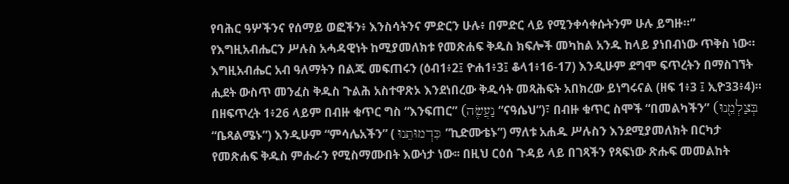የባሕር ዓሦችንና የሰማይ ወፎችን፥ እንስሳትንና ምድርን ሁሉ፥ በምድር ላይ የሚንቀሳቀሱትንም ሁሉ ይግዙ።” የእግዚአብሔርን ሥሉስ አሓዳዊነት ከሚያመለክቱ የመጽሐፍ ቅዱስ ክፍሎች መካከል አንዱ ከላይ ያነበብነው ጥቅስ ነው። እግዚአብሔር አብ ዓለማትን በልጁ መፍጠሩን (ዕብ1፥2፤ ዮሐ1፥3፤ ቆላ1፥16-17) እንዲሁም ደግሞ ፍጥረትን በማስገኘት ሒደት ውስጥ መንፈስ ቅዱስ ጉልሕ አስተዋጽኦ እንደነበረው ቅዱሳት መጻሕፍት አበክረው ይነግሩናል (ዘፍ 1፥3 ፤ ኢዮ33፥4)። በዘፍጥረት 1፥26 ላይም በብዙ ቁጥር ግስ “እንፍጠር” (נַעֲשֶׂה “ናዓሴህ”)፣ በብዙ ቁጥር ስሞች “በመልካችን” (בְּצַלְמֵ֖נוּ “ቤጻልሜኑ”) እንዲሁም “ምሳሌአችን” ( כִּדְמוּתֵנוּ ”ኪድሙቴኑ”) ማለቱ አሐዱ ሥሉስን እንደሚያመለክት በርካታ የመጽሐፍ ቅዱስ ምሑራን የሚስማሙበት እውነታ ነው፡፡ በዚህ ርዕሰ ጉዳይ ላይ በገጻችን የጻፍነው ጽሑፍ መመልከት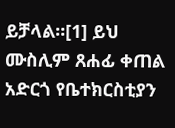ይቻላል።[1] ይህ ሙስሊም ጸሐፊ ቀጠል አድርጎ የቤተክርስቲያን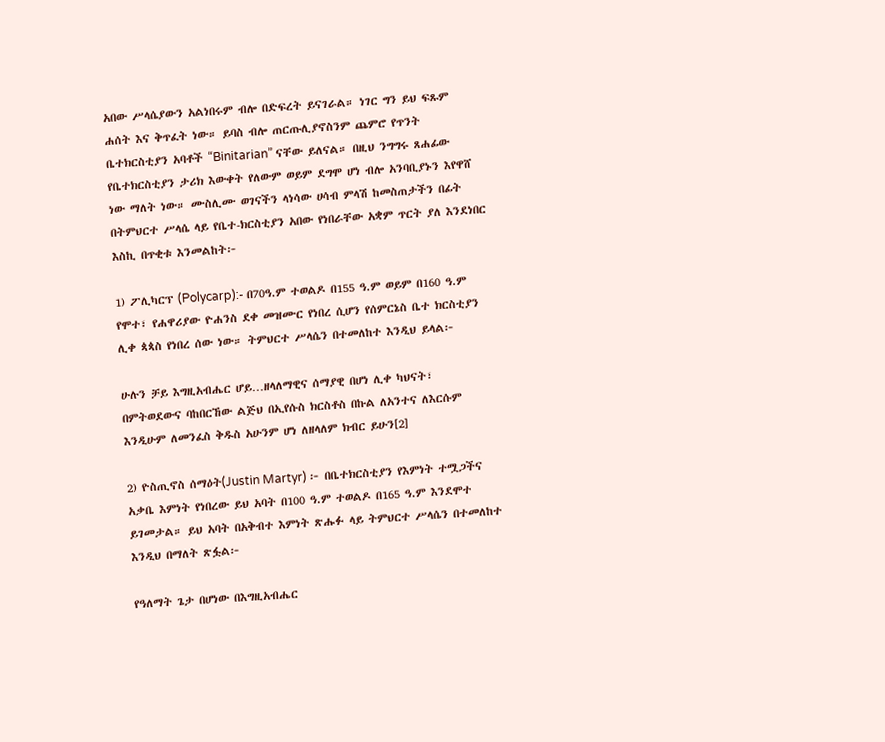አበው ሥላሴያውን አልነበሩም ብሎ በድፍረት ይናገራል። ነገር ግን ይህ ፍጹም ሐሰት እና ቅጥፈት ነው። ይባስ ብሎ ጠርጡሊያኖስንም ጨምሮ የጥንት ቤተክርስቲያን አባቶች “Binitarian” ናቸው ይለናል። በዚህ ንግግሩ ጸሐፊው የቤተክርስቲያን ታሪክ እውቀት የለውም ወይም ደግሞ ሆነ ብሎ አንባቢያኑን እየዋሸ ነው ማለት ነው። ሙስሊሙ ወገናችን ላነሳው ሀሳብ ምላሽ ከመስጠታችን በፊት በትምህርተ ሥላሴ ላይ የቤተ-ክርስቲያን አበው የነበራቸው አቋም ጥርት ያለ እንደነበር እስኪ በጥቂቱ እንመልከት፦

1) ፖሊካርፕ (Polycarp):- በ70ዓ.ም ተወልዶ በ155 ዓ.ም ወይም በ160 ዓ.ም የሞተ፣ የሐዋሪያው ዮሐንስ ደቀ መዝሙር የነበረ ሲሆን የሰምርኔስ ቤተ ክርስቲያን ሊቀ ጳጳስ የነበረ ሰው ነው። ትምህርተ ሥላሴን በተመለከተ እንዲህ ይላል፦

ሁሉን ቻይ እግዚአብሔር ሆይ…ዘላለማዊና ሰማያዊ በሆነ ሊቀ ካህናት፣ በምትወደውና ባከበርኸው ልጅህ በኢየሱስ ክርስቶስ በኩል ለአንተና ለእርሱም እንዲሁም ለመንፈስ ቅዱስ አሁንም ሆነ ለዘላለም ክብር ይሁን[2]

2) ዮስጢኖስ ሰማዕት(Justin Martyr) ፦ በቤተክርስቲያን የእምነት ተሟጋችና አቃቤ እምነት የነበረው ይህ አባት በ100 ዓ.ም ተወልዶ በ165 ዓ.ም እንደሞተ ይገመታል። ይህ አባት በአቅብተ እምነት ጽሑፉ ላይ ትምህርተ ሥላሴን በተመለከተ እንዲህ በማለት ጽፏል፦

የዓለማት ጌታ በሆነው በእግዚአብሔር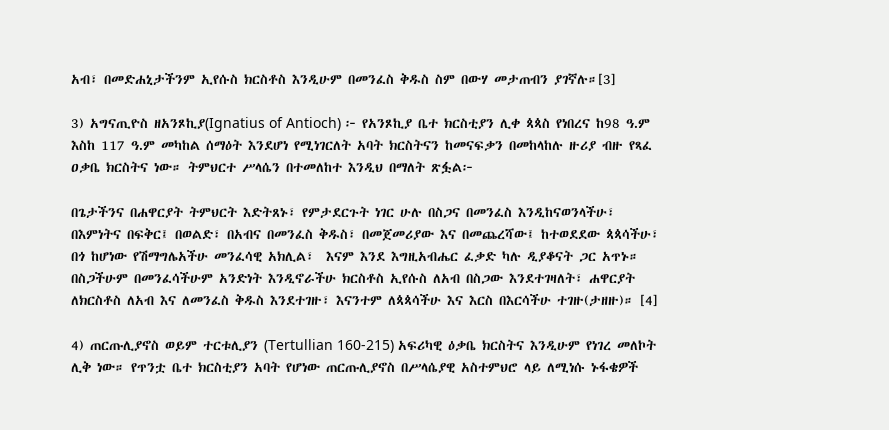አብ፣ በመድሐኒታችንም ኢየሱስ ክርስቶስ እንዲሁም በመንፈስ ቅዱስ ስም በውሃ መታጠብን ያገኛሉ።[3]

3) አግናጢዮስ ዘአንጾኪያ(Ignatius of Antioch) ፦ የአንጾኪያ ቤተ ክርስቲያን ሊቀ ጳጳስ የነበረና ከ98 ዓ.ም እስከ 117 ዓ.ም መካከል ሰማዕት እንደሆነ የሚነገርለት አባት ክርስትናን ከመናፍቃን በመከላከሉ ዙሪያ ብዙ የጻፈ ዐቃቤ ክርስትና ነው። ትምህርተ ሥላሴን በተመለከተ እንዲህ በማለት ጽፏል፦

በጌታችንና በሐዋርያት ትምህርት እድትጸኑ፣ የምታደርጉት ነገር ሁሉ በስጋና በመንፈስ እንዲከናወንላችሁ፣ በእምነትና በፍቅር፤ በወልድ፣ በአብና በመንፈስ ቅዱስ፣ በመጀመሪያው እና በመጨረሻው፤ ከተወደደው ጳጳሳችሁ፣ በጎ ከሆነው የሽማግሌአችሁ መንፈሳዊ አክሊል፣  እናም እንደ እግዚአብሔር ፈቃድ ካሉ ዲያቆናት ጋር አጥኑ። በስጋችሁም በመንፈሳችሁም አንድነት እንዲኖራችሁ ክርስቶስ ኢየሱስ ለአብ በስጋው እንደተገዛለት፣ ሐዋርያት ለክርስቶስ ለአብ እና ለመንፈስ ቅዱስ እንደተገዙ፣ እናንተም ለጳጳሳችሁ እና እርስ በእርሳችሁ ተገዙ(ታዘዙ)። [4]

4) ጠርጡሊያኖስ ወይም ተርቱሊያን (Tertullian 160-215) አፍሪካዊ ዕቃቤ ክርስትና እንዲሁም የነገረ መለኮት ሊቅ ነው። የጥንቷ ቤተ ክርስቲያን አባት የሆነው ጠርጡሊያኖስ በሥላሴያዊ አስተምህሮ ላይ ለሚነሱ ኑፋቄዎች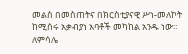መልስ በመስጠትና በክርስቲያናዊ ሥነ-መለኮት ከሚሰሩ አቃብያነ አባቶች መካከል አንዱ ነው። ለምሳሌ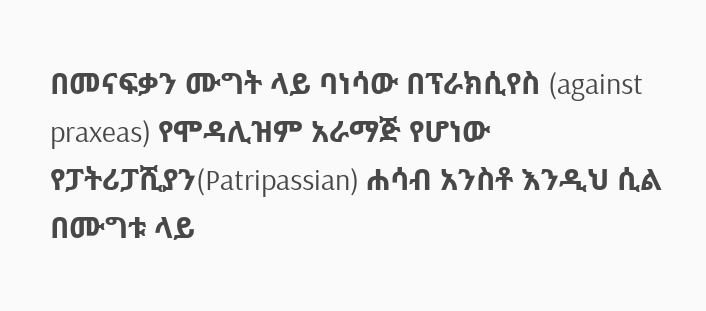በመናፍቃን ሙግት ላይ ባነሳው በፕራክሲየስ (against praxeas) የሞዳሊዝም አራማጅ የሆነው የፓትሪፓሺያን(Patripassian) ሐሳብ አንስቶ እንዲህ ሲል በሙግቱ ላይ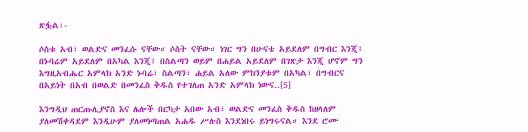ጽፏል፡-

ሶስቱ አብ፣ ወልድና መንፈሱ ናቸው። ሶስት ናቸው። ነገር ግን በሁናቴ አይደለም በግብር እንጂ፤ በኑባሬም አይደለም በአካል እንጂ፤ በስልጣን ወይም በሐይል አይደለም በገጽታ እንጂ ሆኖም ግን እግዚአብሔር አምላክ አንድ ኑባሬ፣ ስልጣን፣ ሐይል አለው ምክንያቱም በአካል፣ በግብርና በአይነት በአብ በወልድ በመንፈስ ቅዱስ የተገለጠ አንድ አምላክ ነውና..[5]

እንግዲህ ጠርጡሊያኖስ እና ሌሎች በርካታ አበው አብ፣ ወልድና መንፈስ ቅዱስ ከዘላለም ያለመሽቀዳደም እንዲሁም ያለመነጣጠል አሐዱ ሥሉስ እንደነበሩ ይነግሩናል። እንደ ሮሙ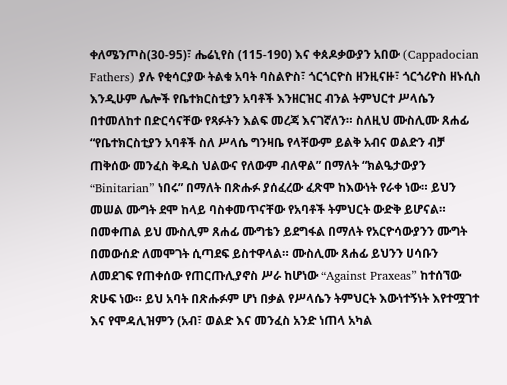ቀለሜንጦስ(30-95)፣ ሔሬኒየስ (115-190) እና ቀጰዶቃውያን አበው (Cappadocian Fathers) ያሉ የቂሳርያው ትልቁ አባት ባስልዮስ፣ ጎርጎርዮስ ዘንዚናዙ፣ ጎርጎሪዮስ ዘኑሲስ እንዲሁም ሌሎች የቤተክርስቲያን አባቶች እንዘርዝር ብንል ትምህርተ ሥላሴን በተመለከተ በድርሳናቸው የጻፉትን እልፍ መረጃ እናገኛለን። ስለዚህ ሙስሊሙ ጸሐፊ “የቤተክርስቲያን አባቶች ስለ ሥላሴ ግንዛቤ የላቸውም ይልቅ አብና ወልድን ብቻ ጠቅሰው መንፈስ ቅዱስ ህልውና የለውም ብለዋል” በማለት “ክልዔታውያን “Binitarian” ነበሩ” በማለት በጽሑፉ ያሰፈረው ፈጽሞ ከእውነት የራቀ ነው። ይህን መሠል ሙግት ደሞ ከላይ ባስቀመጥናቸው የአባቶች ትምህርት ውድቅ ይሆናል። በመቀጠል ይህ ሙስሊም ጸሐፊ ሙግቴን ይደግፋል በማለት የአርዮሳውያንን ሙግት በመውሰድ ለመሞገት ሲጣደፍ ይስተዋላል። ሙስሊሙ ጸሐፊ ይህንን ሀሳቡን ለመደገፍ የጠቀሰው የጠርጡሊያኖስ ሥራ ከሆነው “Against Praxeas” ከተሰኘው ጽሁፍ ነው። ይህ አባት በጽሑፉም ሆነ በቃል የሥላሴን ትምህርት እውነተኝነት እየተሟገተ እና የሞዳሊዝምን (አብ፣ ወልድ እና መንፈስ አንድ ነጠላ አካል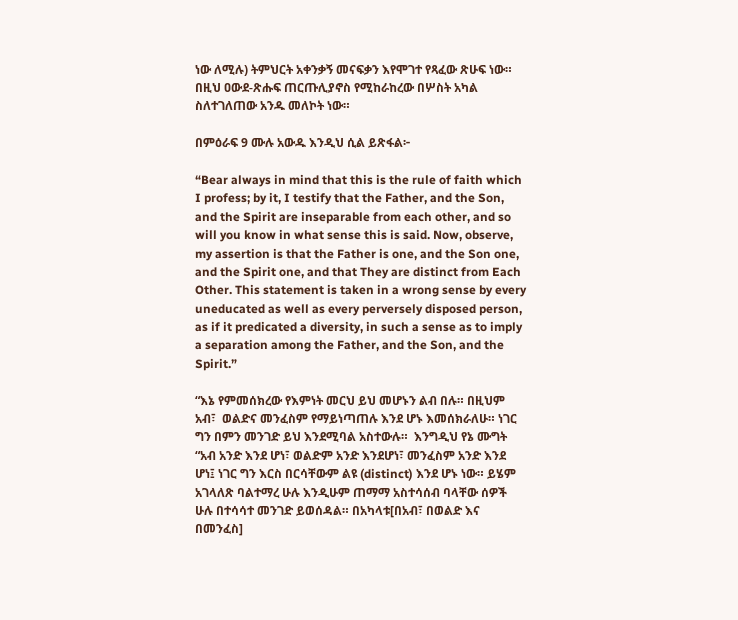ነው ለሚሉ) ትምህርት አቀንቃኝ መናፍቃን እየሞገተ የጻፈው ጽሁፍ ነው። በዚህ ዐውደ-ጽሑፍ ጠርጡሊያኖስ የሚከራከረው በሦስት አካል ስለተገለጠው አንዱ መለኮት ነው።

በምዕራፍ 9 ሙሉ አውዱ እንዲህ ሲል ይጽፋል፦

“Bear always in mind that this is the rule of faith which I profess; by it, I testify that the Father, and the Son, and the Spirit are inseparable from each other, and so will you know in what sense this is said. Now, observe, my assertion is that the Father is one, and the Son one, and the Spirit one, and that They are distinct from Each Other. This statement is taken in a wrong sense by every uneducated as well as every perversely disposed person, as if it predicated a diversity, in such a sense as to imply a separation among the Father, and the Son, and the Spirit.”

“እኔ የምመሰክረው የእምነት መርህ ይህ መሆኑን ልብ በሉ። በዚህም አብ፣  ወልድና መንፈስም የማይነጣጠሉ እንደ ሆኑ እመሰክራለሁ። ነገር ግን በምን መንገድ ይህ እንደሚባል አስተውሉ።  እንግዲህ የኔ ሙግት “አብ አንድ እንደ ሆነ፣ ወልድም አንድ እንደሆነ፣ መንፈስም አንድ እንደ ሆነ፤ ነገር ግን እርስ በርሳቸውም ልዩ (distinct) እንደ ሆኑ ነው። ይሄም አገላለጽ ባልተማረ ሁሉ እንዲሁም ጠማማ አስተሳሰብ ባላቸው ሰዎች ሁሉ በተሳሳተ መንገድ ይወሰዳል። በአካላቱ[በአብ፣ በወልድ እና በመንፈስ]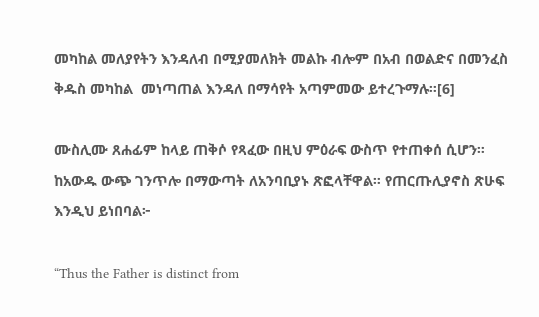መካከል መለያየትን እንዳለብ በሚያመለክት መልኩ ብሎም በአብ በወልድና በመንፈስ ቅዱስ መካከል  መነጣጠል እንዳለ በማሳየት አጣምመው ይተረጉማሉ።[6]

ሙስሊሙ ጸሐፊም ከላይ ጠቅሶ የጻፈው በዚህ ምዕራፍ ውስጥ የተጠቀሰ ሲሆን። ከአውዱ ውጭ ገንጥሎ በማውጣት ለአንባቢያኑ ጽፎላቸዋል። የጠርጡሊያኖስ ጽሁፍ እንዲህ ይነበባል፦

“Thus the Father is distinct from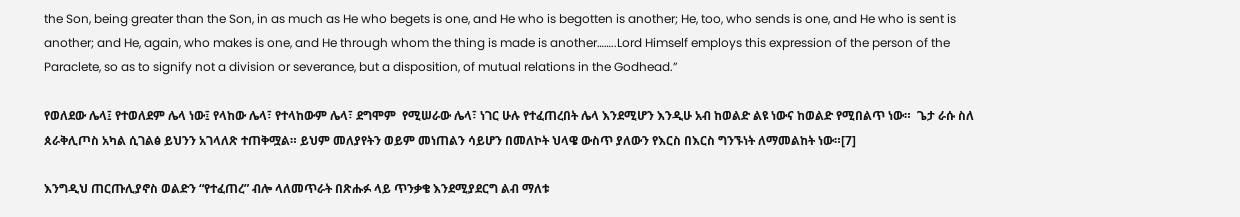the Son, being greater than the Son, in as much as He who begets is one, and He who is begotten is another; He, too, who sends is one, and He who is sent is another; and He, again, who makes is one, and He through whom the thing is made is another……..Lord Himself employs this expression of the person of the Paraclete, so as to signify not a division or severance, but a disposition, of mutual relations in the Godhead.”

የወለደው ሌላ፤ የተወለደም ሌላ ነው፤ የላከው ሌላ፣ የተላከውም ሌላ፣ ደግሞም  የሚሠራው ሌላ፣ ነገር ሁሉ የተፈጠረበት ሌላ እንደሚሆን እንዲሁ አብ ከወልድ ልዩ ነውና ከወልድ የሚበልጥ ነው።  ጌታ ራሱ ስለ ጰራቅሊጦስ አካል ሲገልፅ ይህንን አገላለጽ ተጠቅሟል። ይህም መለያየትን ወይም መነጠልን ሳይሆን በመለኮት ህላዌ ውስጥ ያለውን የእርስ በእርስ ግንኙነት ለማመልከት ነው።[7]

እንግዲህ ጠርጡሊያኖስ ወልድን “የተፈጠረ” ብሎ ላለመጥራት በጽሑፉ ላይ ጥንቃቄ እንደሚያደርግ ልብ ማለቱ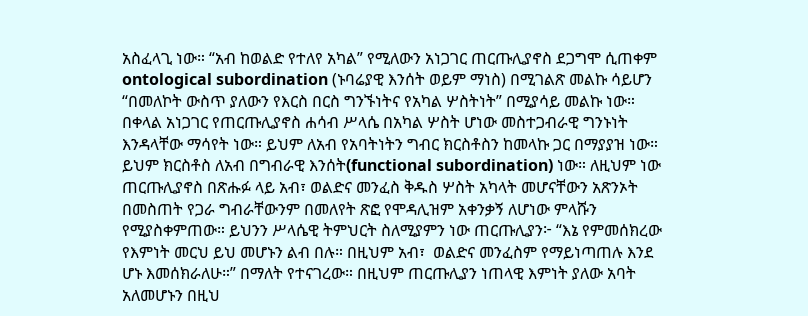አስፈላጊ ነው። “አብ ከወልድ የተለየ አካል” የሚለውን አነጋገር ጠርጡሊያኖስ ደጋግሞ ሲጠቀም ontological subordination (ኑባሬያዊ እንሰት ወይም ማነስ) በሚገልጽ መልኩ ሳይሆን “በመለኮት ውስጥ ያለውን የእርስ በርስ ግንኙነትና የአካል ሦስትነት” በሚያሳይ መልኩ ነው። በቀላል አነጋገር የጠርጡሊያኖስ ሐሳብ ሥላሴ በአካል ሦስት ሆነው መስተጋብራዊ ግንኑነት እንዳላቸው ማሳየት ነው። ይህም ለአብ የአባትነትን ግብር ክርስቶስን ከመላኩ ጋር በማያያዝ ነው። ይህም ክርስቶስ ለአብ በግብራዊ እንሰት(functional subordination) ነው። ለዚህም ነው ጠርጡሊያኖስ በጽሑፉ ላይ አብ፣ ወልድና መንፈስ ቅዱስ ሦስት አካላት መሆናቸውን አጽንኦት በመስጠት የጋራ ግብራቸውንም በመለየት ጽፎ የሞዳሊዝም አቀንቃኝ ለሆነው ምላሹን የሚያስቀምጠው። ይህንን ሥላሴዊ ትምህርት ስለሚያምን ነው ጠርጡሊያን፦ “እኔ የምመሰክረው የእምነት መርህ ይህ መሆኑን ልብ በሉ። በዚህም አብ፣  ወልድና መንፈስም የማይነጣጠሉ እንደ ሆኑ እመሰክራለሁ።” በማለት የተናገረው። በዚህም ጠርጡሊያን ነጠላዊ እምነት ያለው አባት አለመሆኑን በዚህ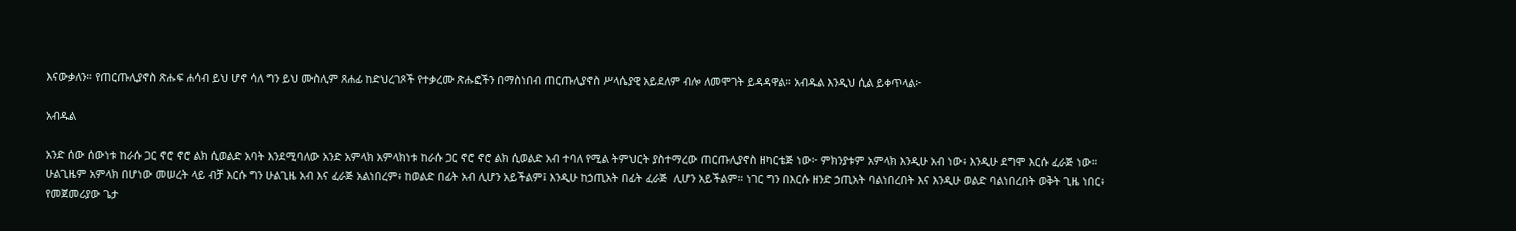እናውቃለን። የጠርጡሊያኖስ ጽሑፍ ሐሳብ ይህ ሆኖ ሳለ ግን ይህ ሙስሊም ጸሐፊ ከድህረገጾች የተቃረሙ ጽሑፎችን በማስነበብ ጠርጡሊያኖስ ሥላሴያዊ አይደለም ብሎ ለመሞገት ይዳዳዋል። አብዱል እንዲህ ሲል ይቀጥላል፦

አብዱል

አንድ ሰው ሰውነቱ ከራሱ ጋር ኖሮ ኖሮ ልክ ሲወልድ አባት እንደሚባለው አንድ አምላክ አምላክነቱ ከራሱ ጋር ኖሮ ኖሮ ልክ ሲወልድ አብ ተባለ የሚል ትምህርት ያስተማረው ጠርጡሊያኖስ ዘካርቴጅ ነው፦ ምክንያቱም አምላክ እንዲሁ አብ ነው፥ እንዲሁ ደግሞ እርሱ ፈራጅ ነው። ሁልጊዜም አምላክ በሆነው መሠረት ላይ ብቻ እርሱ ግን ሁልጊዜ አብ እና ፈራጅ አልነበረም፥ ከወልድ በፊት አብ ሊሆን አይችልም፤ እንዲሁ ከኃጢአት በፊት ፈራጅ  ሊሆን አይችልም። ነገር ግን በእርሱ ዘንድ ኃጢአት ባልነበረበት እና እንዲሁ ወልድ ባልነበረበት ወቅት ጊዜ ነበር፥ የመጀመሪያው ጌታ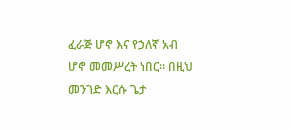ፈራጅ ሆኖ እና የኃለኛ አብ ሆኖ መመሥረት ነበር። በዚህ መንገድ እርሱ ጌታ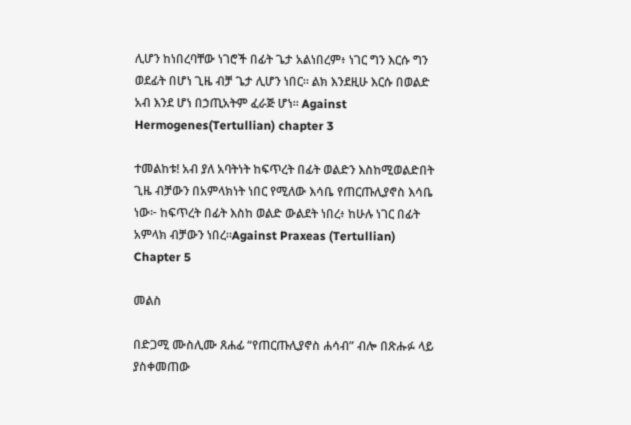ሊሆን ከነበረባቸው ነገሮች በፊት ጌታ አልነበረም፥ ነገር ግን እርሱ ግን ወደፊት በሆነ ጊዜ ብቻ ጌታ ሊሆን ነበር። ልክ እንደዚሁ እርሱ በወልድ አብ እንደ ሆነ በኃጢአትም ፈራጅ ሆነ። Against Hermogenes(Tertullian) chapter 3

ተመልከቱ! አብ ያለ አባትነት ከፍጥረት በፊት ወልድን እስከሚወልድበት ጊዜ ብቻውን በአምላክነት ነበር የሚለው እሳቤ የጠርጡሊያኖስ እሳቤ ነው፦ ከፍጥረት በፊት እስከ ወልድ ውልደት ነበረ፥ ከሁሉ ነገር በፊት አምላክ ብቻውን ነበረ።Against Praxeas (Tertullian) Chapter 5

መልስ

በድጋሚ ሙስሊሙ ጸሐፊ “የጠርጡሊያኖስ ሐሳብ” ብሎ በጽሑፉ ላይ ያስቀመጠው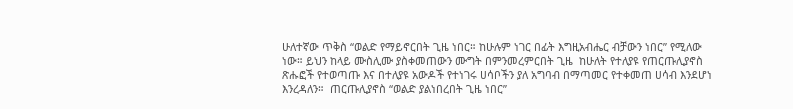ሁለተኛው ጥቅስ “ወልድ የማይኖርበት ጊዜ ነበር። ከሁሉም ነገር በፊት እግዚአብሔር ብቻውን ነበር” የሚለው ነው። ይህን ከላይ ሙስሊሙ ያስቀመጠውን ሙግት በምንመረምርበት ጊዜ  ከሁለት የተለያዩ የጠርጡሊያኖስ ጽሑፎች የተወጣጡ እና በተለያዩ አውዶች የተነገሩ ሀሳቦችን ያለ አግባብ በማጣመር የተቀመጠ ሀሳብ እንደሆነ እንረዳለን።  ጠርጡሊያኖስ “ወልድ ያልነበረበት ጊዜ ነበር”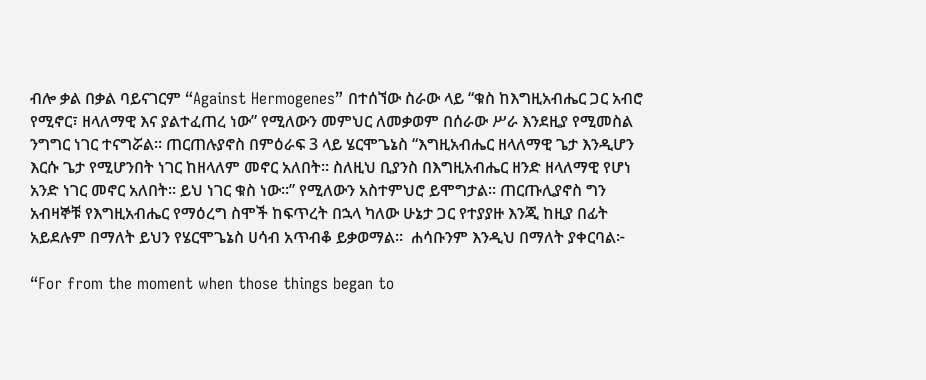ብሎ ቃል በቃል ባይናገርም “Against Hermogenes” በተሰኘው ስራው ላይ “ቁስ ከእግዚአብሔር ጋር አብሮ የሚኖር፣ ዘላለማዊ እና ያልተፈጠረ ነው” የሚለውን መምህር ለመቃወም በሰራው ሥራ እንደዚያ የሚመስል ንግግር ነገር ተናግሯል። ጠርጠሉያኖስ በምዕራፍ 3 ላይ ሄርሞጌኔስ “እግዚአብሔር ዘላለማዊ ጌታ እንዲሆን እርሱ ጌታ የሚሆንበት ነገር ከዘላለም መኖር አለበት። ስለዚህ ቢያንስ በእግዚአብሔር ዘንድ ዘላለማዊ የሆነ አንድ ነገር መኖር አለበት። ይህ ነገር ቁስ ነው።” የሚለውን አስተምህሮ ይሞግታል። ጠርጡሊያኖስ ግን አብዛኞቹ የእግዚአብሔር የማዕረግ ስሞች ከፍጥረት በኋላ ካለው ሁኔታ ጋር የተያያዙ እንጂ ከዚያ በፊት አይደሉም በማለት ይህን የሄርሞጌኔስ ሀሳብ አጥብቆ ይቃወማል።  ሐሳቡንም እንዲህ በማለት ያቀርባል፦

“For from the moment when those things began to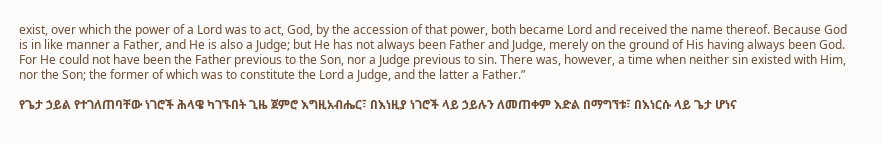exist, over which the power of a Lord was to act, God, by the accession of that power, both became Lord and received the name thereof. Because God is in like manner a Father, and He is also a Judge; but He has not always been Father and Judge, merely on the ground of His having always been God. For He could not have been the Father previous to the Son, nor a Judge previous to sin. There was, however, a time when neither sin existed with Him, nor the Son; the former of which was to constitute the Lord a Judge, and the latter a Father.”

የጌታ ኃይል የተገለጠባቸው ነገሮች ሕላዌ ካገኙበት ጊዜ ጀምሮ እግዚአብሔር፣ በእነዚያ ነገሮች ላይ ኃይሉን ለመጠቀም እድል በማግኘቱ፣ በእነርሱ ላይ ጌታ ሆነና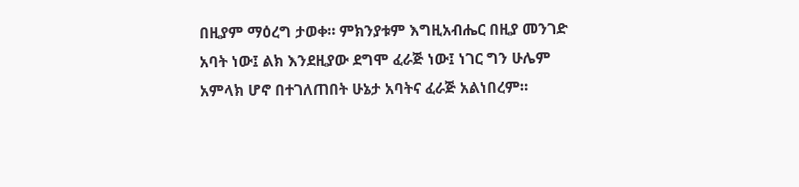በዚያም ማዕረግ ታወቀ። ምክንያቱም እግዚአብሔር በዚያ መንገድ አባት ነው፤ ልክ እንደዚያው ደግሞ ፈራጅ ነው፤ ነገር ግን ሁሌም አምላክ ሆኖ በተገለጠበት ሁኔታ አባትና ፈራጅ አልነበረም።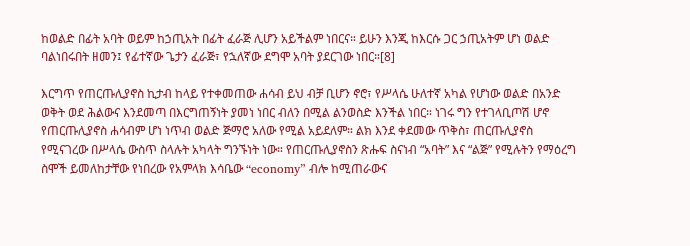ከወልድ በፊት አባት ወይም ከኃጢአት በፊት ፈራጅ ሊሆን አይችልም ነበርና። ይሁን እንጂ ከእርሱ ጋር ኃጢአትም ሆነ ወልድ ባልነበሩበት ዘመን፤ የፊተኛው ጌታን ፈራጅ፣ የኋለኛው ደግሞ አባት ያደርገው ነበር።[8]

እርግጥ የጠርጡሊያኖስ ኪታብ ከላይ የተቀመጠው ሐሳብ ይህ ብቻ ቢሆን ኖሮ፣ የሥላሴ ሁለተኛ አካል የሆነው ወልድ በአንድ ወቅት ወደ ሕልውና እንደመጣ በእርግጠኝነት ያመነ ነበር ብለን በሚል ልንወስድ እንችል ነበር። ነገሩ ግን የተገላቢጦሽ ሆኖ የጠርጡሊያኖስ ሐሳብም ሆነ ነጥብ ወልድ ጅማሮ አለው የሚል አይደለም። ልክ እንደ ቀደመው ጥቅስ፣ ጠርጡሊያኖስ የሚናገረው በሥላሴ ውስጥ ስላሉት አካላት ግንኙነት ነው። የጠርጡሊያኖስን ጽሑፍ ስናነብ “አባት” እና “ልጅ” የሚሉትን የማዕረግ ስሞች ይመለከታቸው የነበረው የአምላክ እሳቤው “economy” ብሎ ከሚጠራውና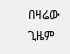በዛሬው ጊዜም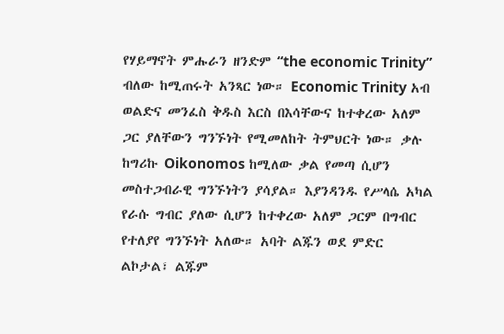የሃይማኖት ምሑራን ዘንድም “the economic Trinity” ብለው ከሚጠሩት አንጻር ነው። Economic Trinity አብ ወልድና መንፈስ ቅዱስ እርስ በእሳቸውና ከተቀረው አለም ጋር ያለቸውን ግንኙነት የሚመለከት ትምህርት ነው። ቃሉ ከግሪኩ Oikonomos ከሚለው ቃል የመጣ ሲሆን መስተጋብራዊ ግንኙነትን ያሳያል። እያንዳንዱ የሥላሴ አካል የራሱ ግብር ያለው ሲሆን ከተቀረው አለም ጋርም በግብር የተለያየ ግንኙነት አለው። አባት ልጁን ወደ ምድር ልኮታል፣ ልጁም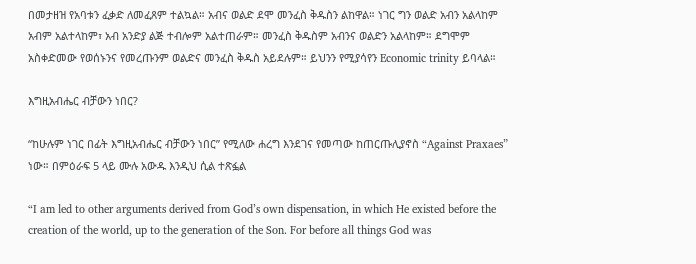በመታዘዝ የአባቱን ፈቃድ ለመፈጸም ተልኳል። አብና ወልድ ደሞ መንፈስ ቅዱስን ልከዋል። ነገር ግን ወልድ አብን አልላከም አብም አልተላከም፣ አብ አንድያ ልጅ ተብሎም አልተጠራም። መንፈስ ቅዱስም አብንና ወልድን አልላከም። ደግሞም አስቀድመው የወሰኑንና የመረጡንም ወልድና መንፈስ ቅዱስ አይደሉም። ይህንን የሚያሳየን Economic trinity ይባላል።

እግዚአብሔር ብቻውን ነበር?

“ከሁሉም ነገር በፊት እግዚአብሔር ብቻውን ነበር” የሚለው ሐረግ እንደገና የመጣው ከጠርጡሊያኖስ “Against Praxaes” ነው። በምዕራፍ 5 ላይ ሙሉ አውዱ እንዲህ ሲል ተጽፏል

“I am led to other arguments derived from God’s own dispensation, in which He existed before the creation of the world, up to the generation of the Son. For before all things God was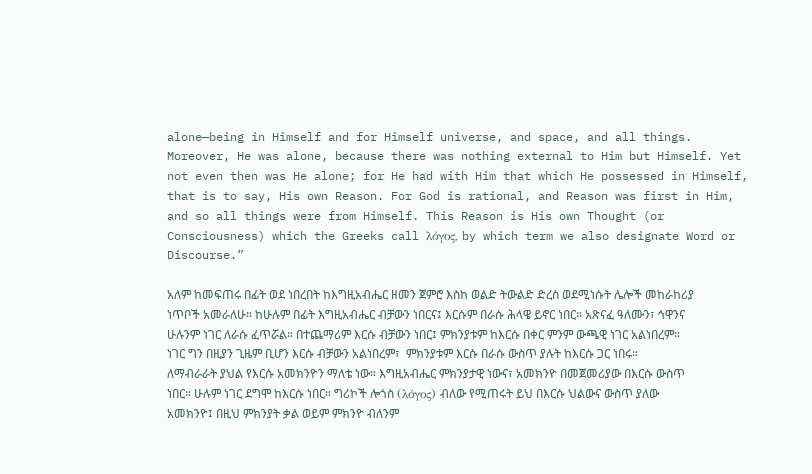alone—being in Himself and for Himself universe, and space, and all things. Moreover, He was alone, because there was nothing external to Him but Himself. Yet not even then was He alone; for He had with Him that which He possessed in Himself, that is to say, His own Reason. For God is rational, and Reason was first in Him, and so all things were from Himself. This Reason is His own Thought (or Consciousness) which the Greeks call λόγος, by which term we also designate Word or Discourse.”

አለም ከመፍጠሩ በፊት ወደ ነበረበት ከእግዚአብሔር ዘመን ጀምሮ እስከ ወልድ ትውልድ ድረስ ወደሚነሱት ሌሎች መከራከሪያ ነጥቦች አመራለሁ። ከሁሉም በፊት እግዚአብሔር ብቻውን ነበርና፤ እርሱም በራሱ ሕላዌ ይኖር ነበር። አጽናፈ ዓለሙን፣ ኅዋንና ሁሉንም ነገር ለራሱ ፈጥሯል። በተጨማሪም እርሱ ብቻውን ነበር፤ ምክንያቱም ከእርሱ በቀር ምንም ውጫዊ ነገር አልነበረም። ነገር ግን በዚያን ጊዜም ቢሆን እርሱ ብቻውን አልነበረም፣  ምክንያቱም እርሱ በራሱ ውስጥ ያሉት ከእርሱ ጋር ነበሩ። ለማብራራት ያህል የእርሱ አመክንዮን ማለቴ ነው። እግዚአብሔር ምክንያታዊ ነውና፣ አመክንዮ በመጀመሪያው በእርሱ ውስጥ ነበር። ሁሉም ነገር ደግሞ ከእርሱ ነበር። ግሪኮች ሎጎስ (λόγος) ብለው የሚጠሩት ይህ በእርሱ ህልውና ውስጥ ያለው አመክንዮ፤ በዚህ ምክንያት ቃል ወይም ምክንዮ ብለንም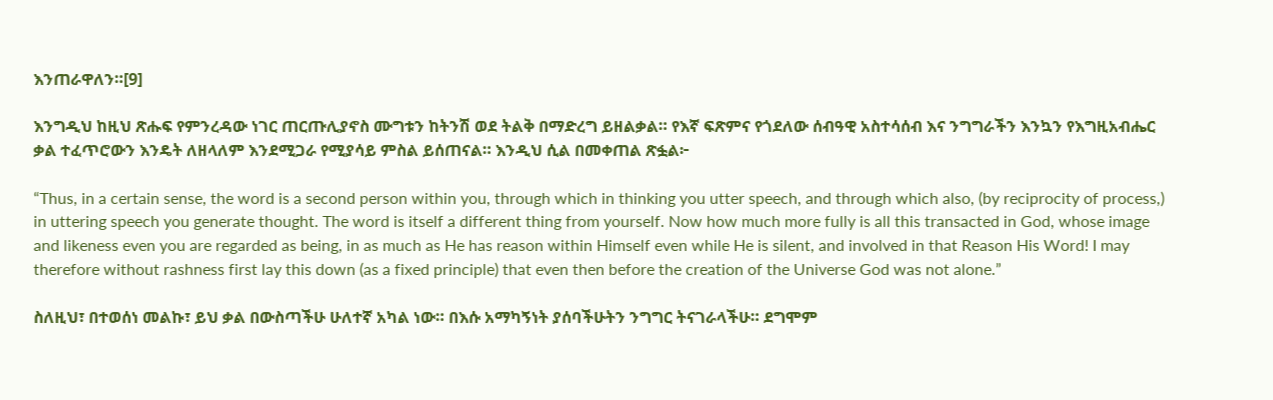እንጠራዋለን።[9]

እንግዲህ ከዚህ ጽሑፍ የምንረዳው ነገር ጠርጡሊያኖስ ሙግቱን ከትንሽ ወደ ትልቅ በማድረግ ይዘልቃል። የእኛ ፍጽምና የጎደለው ሰብዓዊ አስተሳሰብ እና ንግግራችን እንኳን የእግዚአብሔር ቃል ተፈጥሮውን እንዴት ለዘላለም እንደሚጋራ የሚያሳይ ምስል ይሰጠናል። እንዲህ ሲል በመቀጠል ጽፏል፦

“Thus, in a certain sense, the word is a second person within you, through which in thinking you utter speech, and through which also, (by reciprocity of process,) in uttering speech you generate thought. The word is itself a different thing from yourself. Now how much more fully is all this transacted in God, whose image and likeness even you are regarded as being, in as much as He has reason within Himself even while He is silent, and involved in that Reason His Word! I may therefore without rashness first lay this down (as a fixed principle) that even then before the creation of the Universe God was not alone.”

ስለዚህ፣ በተወሰነ መልኩ፣ ይህ ቃል በውስጣችሁ ሁለተኛ አካል ነው። በእሱ አማካኝነት ያሰባችሁትን ንግግር ትናገራላችሁ። ደግሞም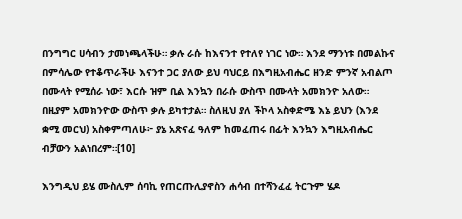በንግግር ሀሳብን ታመነጫላችሁ። ቃሉ ራሱ ከእናንተ የተለየ ነገር ነው። እንደ ማንነቱ በመልኩና በምሳሌው የተቆጥራችሁ እናንተ ጋር ያለው ይህ ባህርይ በእግዚአብሔር ዘንድ ምንኛ አብልጦ በሙላት የሚሰራ ነው፣ እርሱ ዝም ቢል እንኳን በራሱ ውስጥ በሙላት አመክንዮ አለው። በዚያም አመክንዮው ውስጥ ቃሉ ይካተታል። ስለዚህ ያለ ችኮላ አስቀድሜ እኔ ይህን (እንደ ቋሚ መርህ) አስቀምጣለሁ፦ ያኔ አጽናፈ ዓለም ከመፈጠሩ በፊት እንኳን እግዚአብሔር ብቻውን አልነበረም።[10]

እንግዲህ ይሄ ሙስሊም ሰባኪ የጠርጡሊያኖስን ሐሳብ በተሻንፈፈ ትርጉም ሄዶ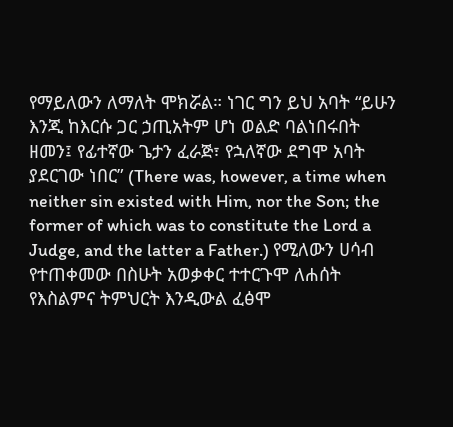የማይለውን ለማለት ሞክሯል። ነገር ግን ይህ አባት “ይሁን እንጂ ከእርሱ ጋር ኃጢአትም ሆነ ወልድ ባልነበሩበት ዘመን፤ የፊተኛው ጌታን ፈራጅ፣ የኋለኛው ደግሞ አባት ያደርገው ነበር” (There was, however, a time when neither sin existed with Him, nor the Son; the former of which was to constitute the Lord a Judge, and the latter a Father.) የሚለውን ሀሳብ የተጠቀመው በስሁት አወቃቀር ተተርጉሞ ለሐሰት የእስልምና ትምህርት እንዲውል ፈፅሞ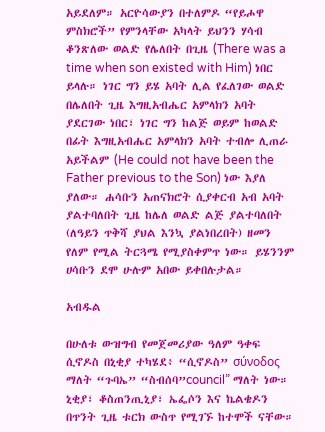አይደለም። አርዮሳውያን በተለምዶ “የይሖዋ ምስክሮች” የምንላቸው አካላት ይህንን ሃሳብ ቆንጽለው ወልድ የሌለበት በጊዜ (There was a time when son existed with Him) ነበር ይላሉ። ነገር ግን ይሄ አባት ሊል የፈለገው ወልድ በሌለበት ጊዜ እግዚአብሔር አምላክን አባት ያደርገው ነበር፣ ነገር ግን ከልጅ ወይም ከወልድ በፊት እግዚአብሔር አምላክን አባት ተብሎ ሊጠራ አይችልም (He could not have been the Father previous to the Son) ነው እያለ ያለው። ሐሳቡን አጠናክሮት ሲያቀርብ አብ አባት ያልተባለበት ጊዜ ከሌለ ወልድ ልጅ ያልተባለበት (ለዓይን ጥቅሻ ያህል እንኳ ያልነበረበት) ዘመን የለም የሚል ትርጓሜ የሚያስቀምጥ ነው። ይሄንንም ሀሳቡን ደሞ ሁሉም አበው ይቀበሉታል።

አብዱል

በሁለቱ ውዝግብ የመጀመሪያው ዓለም ዓቀፍ ሲኖዶስ በኒቂያ ተካሄደ፥ “ሲኖዶስ” σύνοδος ማለት “ጉባኤ” “ስብሰባ”council” ማለት ነው። ኒቂያ፣ ቆስጠንጢኒያ፣ ኤፌሶን እና ኬልቄዶን በጥንት ጊዜ ቱርክ ውስጥ የሚገኙ ከተሞች ናቸው።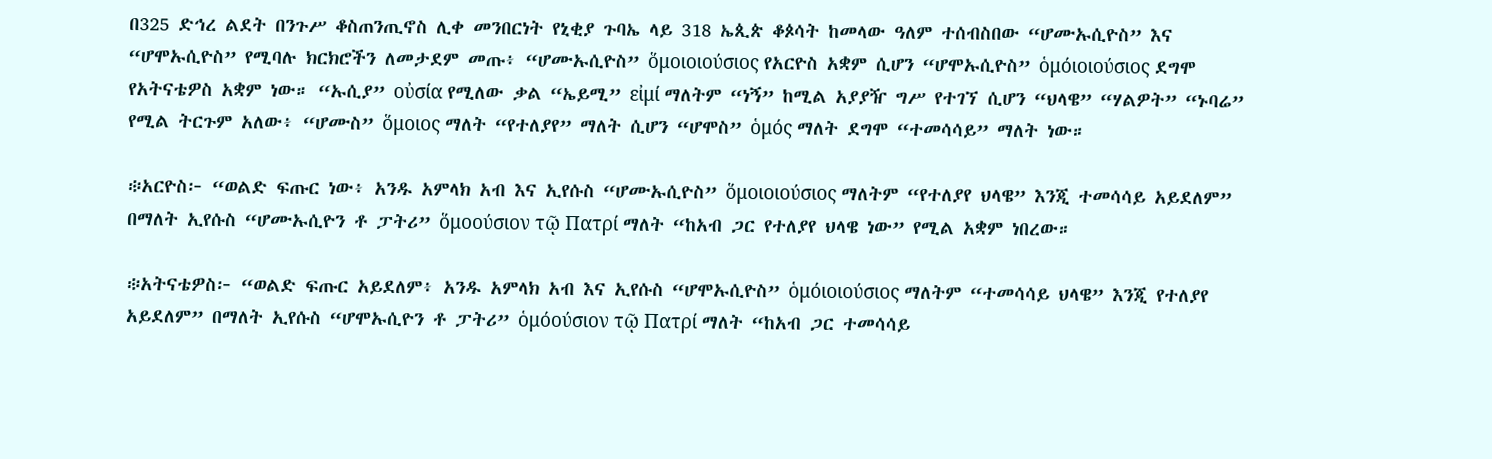በ325 ድኅረ ልደት በንጉሥ ቆስጠንጢኖስ ሊቀ መንበርነት የኒቂያ ጉባኤ ላይ 318 ኤጲጵ ቆጶሳት ከመላው ዓለም ተሰብስበው “ሆሙኡሲዮስ” እና “ሆሞኡሲዮስ” የሚባሉ ክርክሮችን ለመታደም መጡ፥ “ሆሙኡሲዮስ” ὅμοιοιούσιος የአርዮስ አቋም ሲሆን “ሆሞኡሲዮስ” ὁμόιοιούσιος ደግሞ የአትናቴዎስ አቋም ነው። “ኡሲያ” οὐσία የሚለው ቃል “ኤይሚ” εἰμί ማለትም “ነኝ” ከሚል አያያዥ ግሥ የተገኘ ሲሆን “ህላዌ” “ሃልዎት” “ኑባሬ” የሚል ትርጉም አለው፥ “ሆሙስ” ὅμοιος ማለት “የተለያየ” ማለት ሲሆን “ሆሞስ” ὁμός ማለት ደግሞ “ተመሳሳይ” ማለት ነው።

፨አርዮስ፦ “ወልድ ፍጡር ነው፥ አንዱ አምላክ አብ እና ኢየሱስ “ሆሙኡሲዮስ” ὅμοιοιούσιος ማለትም “የተለያየ ህላዌ” እንጂ ተመሳሳይ አይደለም” በማለት ኢየሱስ “ሆሙኡሲዮን ቶ ፓትሪ” ὅμοούσιον τῷ Πατρί ማለት “ከአብ ጋር የተለያየ ህላዌ ነው” የሚል አቋም ነበረው።

፨አትናቴዎስ፦ “ወልድ ፍጡር አይደለም፥ አንዱ አምላክ አብ እና ኢየሱስ “ሆሞኡሲዮስ” ὁμόιοιούσιος ማለትም “ተመሳሳይ ህላዌ” እንጂ የተለያየ አይደለም” በማለት ኢየሱስ “ሆሞኡሲዮን ቶ ፓትሪ” ὁμόούσιον τῷ Πατρί ማለት “ከአብ ጋር ተመሳሳይ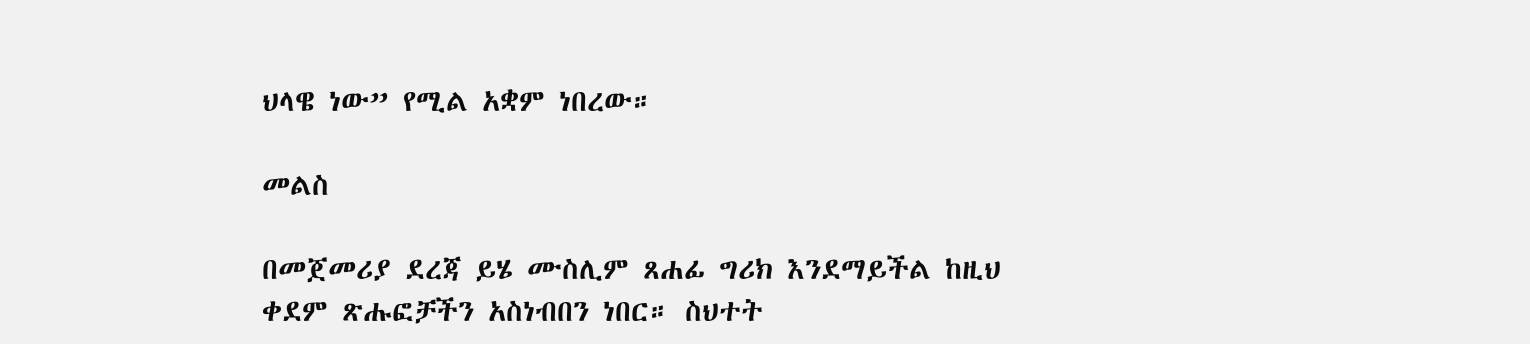ህላዌ ነው” የሚል አቋም ነበረው።

መልስ

በመጀመሪያ ደረጃ ይሄ ሙስሊም ጸሐፊ ግሪክ እንደማይችል ከዚህ ቀደም ጽሑፎቻችን አስነብበን ነበር። ስህተት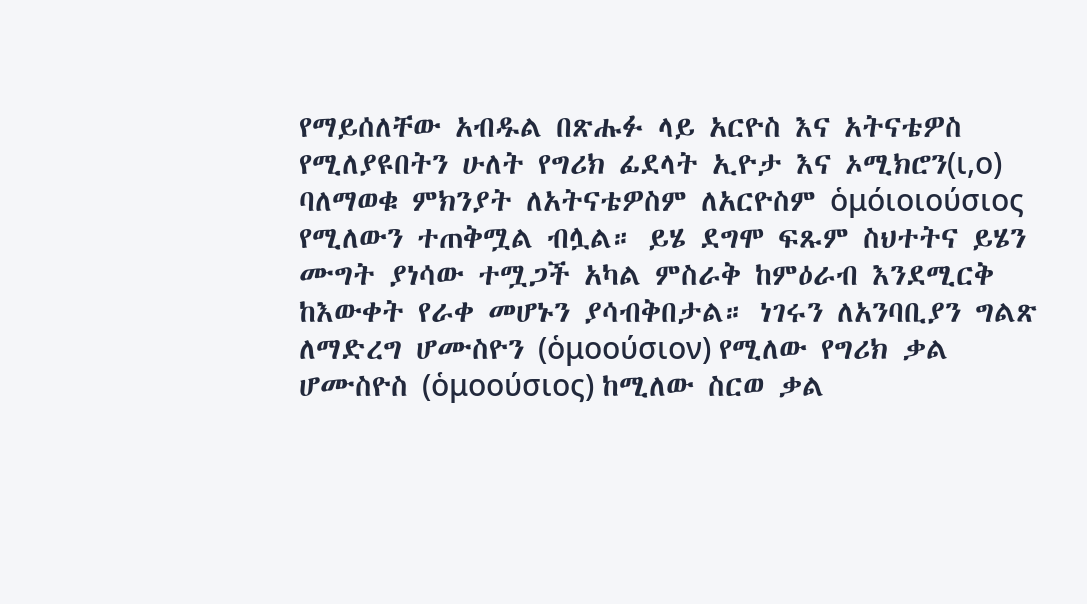የማይሰለቸው አብዱል በጽሑፉ ላይ አርዮስ እና አትናቴዎስ የሚለያዩበትን ሁለት የግሪክ ፊደላት ኢዮታ እና ኦሚክሮን(ι,ο) ባለማወቁ ምክንያት ለአትናቴዎስም ለአርዮስም ὁμόιοιούσιος የሚለውን ተጠቅሟል ብሏል። ይሄ ደግሞ ፍጹም ስህተትና ይሄን ሙግት ያነሳው ተሟጋች አካል ምስራቅ ከምዕራብ እንደሚርቅ ከእውቀት የራቀ መሆኑን ያሳብቅበታል። ነገሩን ለአንባቢያን ግልጽ ለማድረግ ሆሙስዮን (ὁμοούσιον) የሚለው የግሪክ ቃል ሆሙስዮስ (ὁμοούσιος) ከሚለው ስርወ ቃል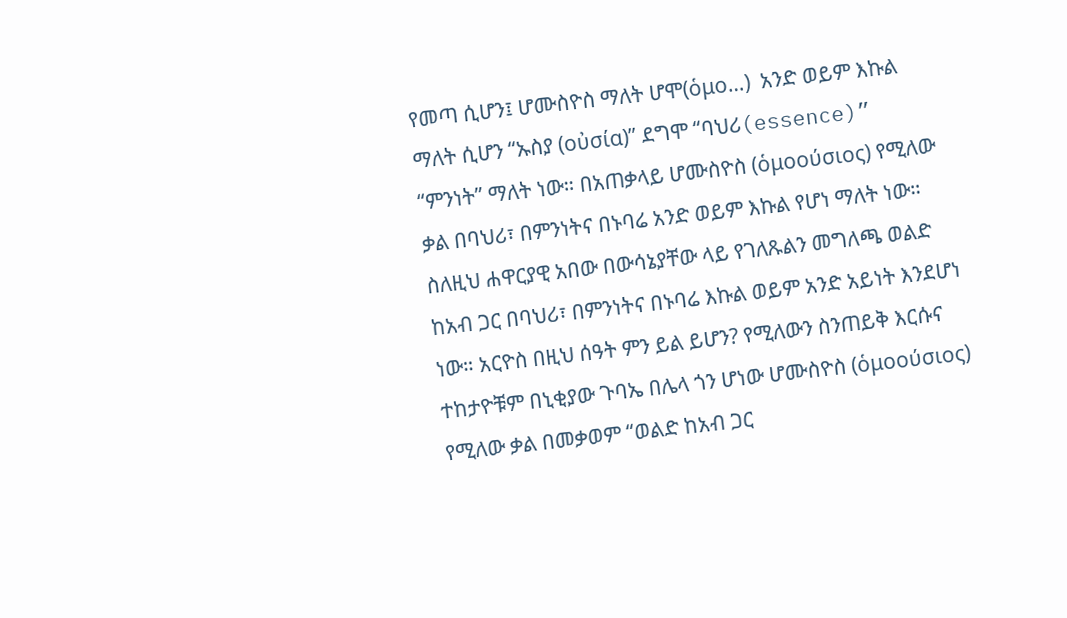የመጣ ሲሆን፤ ሆሙስዮስ ማለት ሆሞ(ὁμο…)  አንድ ወይም እኩል ማለት ሲሆን “ኡስያ (οὐσία)” ደግሞ “ባህሪ(essence)” “ምንነት” ማለት ነው። በአጠቃላይ ሆሙስዮስ (ὁμοούσιος) የሚለው ቃል በባህሪ፣ በምንነትና በኑባሬ አንድ ወይም እኩል የሆነ ማለት ነው። ስለዚህ ሐዋርያዊ አበው በውሳኔያቸው ላይ የገለጹልን መግለጫ ወልድ ከአብ ጋር በባህሪ፣ በምንነትና በኑባሬ እኩል ወይም አንድ አይነት እንደሆነ ነው። አርዮስ በዚህ ሰዓት ምን ይል ይሆን? የሚለውን ስንጠይቅ እርሱና ተከታዮቹም በኒቂያው ጉባኤ በሌላ ጎን ሆነው ሆሙስዮስ (ὁμοούσιος) የሚለው ቃል በመቃወም “ወልድ ከአብ ጋር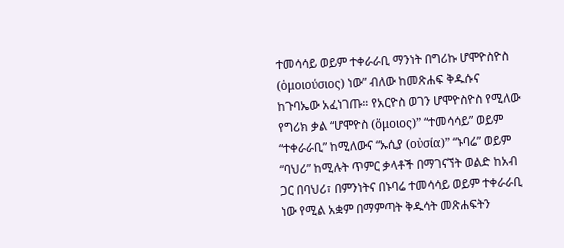ተመሳሳይ ወይም ተቀራራቢ ማንነት በግሪኩ ሆሞዮስዮስ (ὁμοιούσιος) ነው” ብለው ከመጽሐፍ ቅዱሱና ከጉባኤው አፈነገጡ። የአርዮስ ወገን ሆሞዮስዮስ የሚለው የግሪክ ቃል “ሆሞዮስ (ὅμοιος)” “ተመሳሳይ” ወይም “ተቀራራቢ” ከሚለውና “ኡሲያ (οὐσία)” “ኑባሬ” ወይም “ባህሪ” ከሚሉት ጥምር ቃላቶች በማገናኘት ወልድ ከአብ ጋር በባህሪ፣ በምንነትና በኑባሬ ተመሳሳይ ወይም ተቀራራቢ ነው የሚል አቋም በማምጣት ቅዱሳት መጽሐፍትን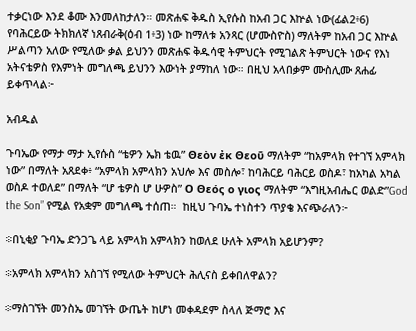ተቃርነው እንደ ቆሙ እንመለከታለን። መጽሐፍ ቅዱስ ኢየሱስ ከአብ ጋር እኵል ነው(ፊል2፥6) የባሕርይው ትክክለኛ ነጸብራቅ(ዕብ 1፥3) ነው ከማለቱ አንጻር (ሆሙስዮስ) ማለትም ከአብ ጋር እኵል ሥልጣን አለው የሚለው ቃል ይህንን መጽሐፍ ቅዱሳዊ ትምህርት የሚገልጽ ትምህርት ነውና የእነ አትናቴዎስ የእምነት መግለጫ ይህንን እውነት ያማከለ ነው። በዚህ አላበቃም ሙስሊሙ ጸሐፊ ይቀጥላል፦

አብዱል

ጉባኤው የማታ ማታ ኢየሱስ “ቴዎን ኤክ ቴዉ” Θεὸν ἐκ Θεοῦ ማለትም “ከአምላክ የተገኘ አምላክ ነው” በማለት አጸደቀ፥ “አምላክ አምላክን አህሎ እና መስሎ፣ ከባሕርይ ባሕርይ ወስዶ፣ ከአካል አካል ወስዶ ተወለደ” በማለት “ሆ ቴዎስ ሆ ሁዎስ” Ο Θεός ο γιος ማለትም “እግዚአብሔር ወልድ”God the Son” የሚል የአቋም መግለጫ ተሰጠ።  ከዚህ ጉባኤ ተነስተን ጥያቄ እናጭራለን፦

፨በኒቂያ ጉባኤ ድንጋጌ ላይ አምላክ አምላክን ከወለደ ሁለት አምላክ አይሆንም?

፨አምላክ አምላክን አስገኘ የሚለው ትምህርት ሕሊናስ ይቀበለዋልን?

፨ማስገኘት መንስኤ መገኘት ውጤት ከሆነ መቀዳደም ስላለ ጅማሮ እና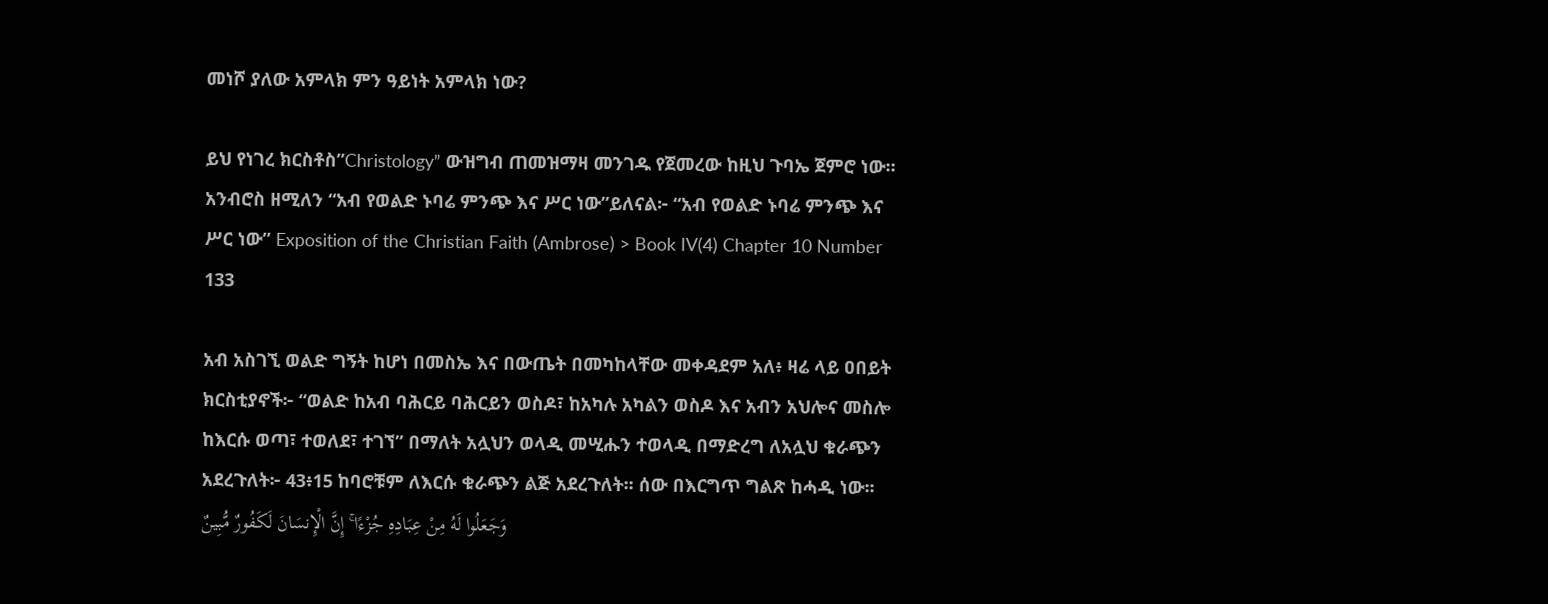መነሾ ያለው አምላክ ምን ዓይነት አምላክ ነው?

ይህ የነገረ ክርስቶስ”Christology” ውዝግብ ጠመዝማዛ መንገዱ የጀመረው ከዚህ ጉባኤ ጀምሮ ነው። አንብሮስ ዘሚለን “አብ የወልድ ኑባሬ ምንጭ እና ሥር ነው”ይለናል፦ “አብ የወልድ ኑባሬ ምንጭ እና ሥር ነው” Exposition of the Christian Faith (Ambrose) > Book IV(4) Chapter 10 Number 133

አብ አስገኚ ወልድ ግኝት ከሆነ በመስኤ እና በውጤት በመካከላቸው መቀዳደም አለ፥ ዛሬ ላይ ዐበይት ክርስቲያኖች፦ “ወልድ ከአብ ባሕርይ ባሕርይን ወስዶ፣ ከአካሉ አካልን ወስዶ እና አብን አህሎና መስሎ ከእርሱ ወጣ፣ ተወለደ፣ ተገኘ” በማለት አሏህን ወላዲ መሢሑን ተወላዲ በማድረግ ለአሏህ ቁራጭን አደረጉለት፦ 43፥15 ከባሮቹም ለእርሱ ቁራጭን ልጅ አደረጉለት፡፡ ሰው በእርግጥ ግልጽ ከሓዲ ነው፡፡ وَجَعَلُوا لَهُ مِنْ عِبَادِهِ جُزْءًا ۚ إِنَّ الْإِنسَانَ لَكَفُورٌ مُّبِينٌ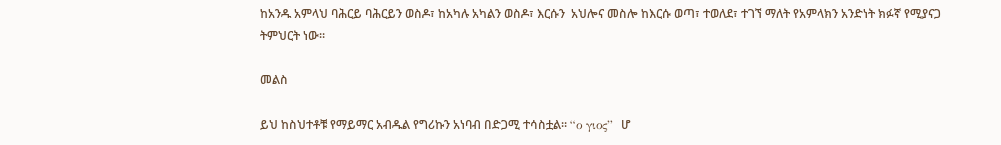ከአንዱ አምላህ ባሕርይ ባሕርይን ወስዶ፣ ከአካሉ አካልን ወስዶ፣ እርሱን  አህሎና መስሎ ከእርሱ ወጣ፣ ተወለደ፣ ተገኘ ማለት የአምላክን አንድነት ክፉኛ የሚያናጋ ትምህርት ነው።

መልስ

ይህ ከስህተቶቹ የማይማር አብዱል የግሪኩን አነባብ በድጋሚ ተሳስቷል። “ο γιος”  ሆ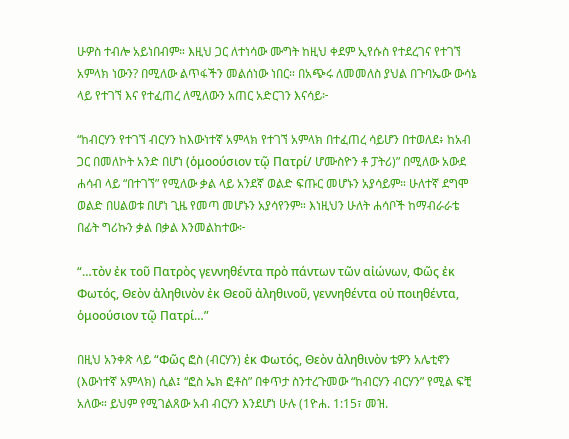ሁዎስ ተብሎ አይነበብም። እዚህ ጋር ለተነሳው ሙግት ከዚህ ቀደም ኢየሱስ የተደረገና የተገኘ አምላክ ነውን? በሚለው ልጥፋችን መልሰነው ነበር። በአጭሩ ለመመለስ ያህል በጉባኤው ውሳኔ ላይ የተገኘ እና የተፈጠረ ለሚለውን አጠር አድርገን እናሳይ፦

“ከብርሃን የተገኘ ብርሃን ከእውነተኛ አምላክ የተገኘ አምላክ በተፈጠረ ሳይሆን በተወለደ፥ ከአብ ጋር በመለኮት አንድ በሆነ (ὁμοούσιον τῷ Πατρί/ ሆሙስዮን ቶ ፓትሪ)” በሚለው አውደ ሐሳብ ላይ “በተገኘ” የሚለው ቃል ላይ አንደኛ ወልድ ፍጡር መሆኑን አያሳይም። ሁለተኛ ደግሞ ወልድ በሀልወቱ በሆነ ጊዜ የመጣ መሆኑን አያሳየንም። እነዚህን ሁለት ሐሳቦች ከማብራራቴ በፊት ግሪኩን ቃል በቃል እንመልከተው፦

“…τὸν ἐκ τοῦ Πατρὸς γεννηθέντα πρὸ πάντων τῶν αἰώνων, Φῶς ἐκ Φωτός, Θεὸν ἀληθινὸν ἐκ Θεοῦ ἀληθινοῦ, γεννηθέντα οὐ ποιηθέντα, ὁμοούσιον τῷ Πατρί…”

በዚህ አንቀጽ ላይ “Φῶς ፎስ (ብርሃን) ἐκ Φωτός, Θεὸν ἀληθινὸν ቴዎን አሌቲኖን (እውነተኛ አምላክ) ሲል፤ “ፎስ ኤክ ፎቶስ” በቀጥታ ስንተረጉመው “ከብርሃን ብርሃን” የሚል ፍቺ አለው። ይህም የሚገልጸው አብ ብርሃን እንደሆነ ሁሉ (1ዮሐ. 1:15፣ መዝ.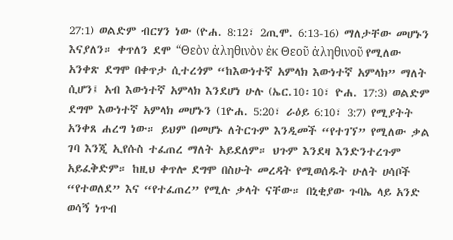27:1) ወልድም ብርሃን ነው (ዮሐ. 8:12፣ 2ጢሞ. 6:13-16) ማለታቸው መሆኑን እናያለን። ቀጥለን ደሞ “Θεὸν ἀληθινὸν ἐκ Θεοῦ ἀληθινοῦ የሚለው አንቀጽ ደግሞ በቀጥታ ሲተረጎም “ከእውነተኛ አምላክ እውነተኛ አምላክ” ማለት ሲሆን፤ አብ እውነተኛ አምላክ እንደሆነ ሁሉ (ኤር.10፡10፣ ዮሐ. 17:3) ወልድም ደግሞ እውነተኛ አምላክ መሆኑን (1ዮሐ. 5:20፣ ራዕይ 6:10፣ 3:7) የሚያትት አንቀጸ ሐረግ ነው። ይህም በመሆኑ ለትርጉም እንዲመች “የተገኘ” የሚለው ቃል ገባ እንጂ ኢየሱስ ተፈጠረ ማለት አይደለም። ህጉም እንደዛ እንድንተረጉም አይፈቅድም። ከዚህ ቀጥሎ ደግሞ በስሁት መረዳት የሚወሰዱት ሁለት ሀሳቦች “የተወለደ” እና “የተፈጠረ” የሚሉ ቃላት ናቸው። በኒቂያው ጉባኤ ላይ አንድ ወሳኝ ነጥብ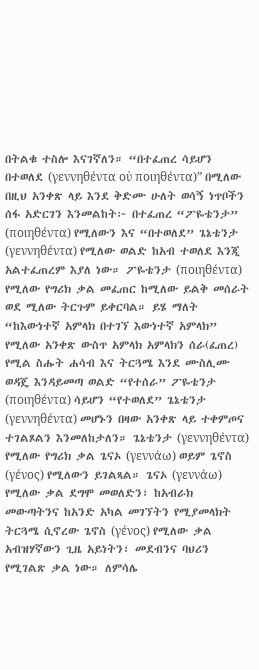በትልቁ ተስሎ እናገኛለን። “በተፈጠረ ሳይሆን በተወለደ (γεννηθέντα οὐ ποιηθέντα)” በሚለው በዚህ አንቀጽ ላይ እንደ ቅድሙ ሁለት ወሳኝ ነጥቦችን ሰፋ አድርገን እንመልከት፦ በተፈጠረ “ፖዬቴንታ” (ποιηθέντα) የሚለውን እና “በተወለደ” ጌኔቴንታ (γεννηθέντα) የሚለው ወልድ ከአብ ተወለደ እንጂ አልተፈጠረም እያለ ነው። ፖዬቴንታ (ποιηθέντα) የሚለው የግሪክ ቃል መፈጠር ከሚለው ይልቅ መሰራት ወደ ሚለው ትርጉም ይቀርባል። ይሄ ማለት “ከእውነተኛ አምላክ በተገኘ እውነተኛ አምላክ” የሚለው አንቀጽ ውስጥ አምላክ አምላክን ሰራ(ፈጠረ) የሚል ስሑት ሐሳብ እና ትርጓሜ እንደ ሙስሊሙ ወዳጄ እንዳይመጣ ወልድ “የተሰራ” ፖዬቴንታ (ποιηθέντα) ሳይሆን “የተወለደ” ጌኔቴንታ (γεννηθέντα) መሆኑን በዛው አንቀጽ ላይ ተቀምጦና ተገልጾልን እንመለከታለን። ጌኔቴንታ (γεννηθέντα) የሚለው የግሪክ ቃል ጌናኦ (γεννάω) ወይም ጌኖስ (γένος) የሚለውን ይገልጻል። ጌናኦ (γεννάω) የሚለው ቃል ደግሞ መወለድን፣ ከአብራክ መውጣትንና ከአንድ አካል መገኘትን የሚያመላክት ትርጓሜ ሲኖረው ጌኖስ (γένος) የሚለው ቃል አብዝሃኛውን ጊዜ አይነትን፣ መደብንና ባህሪን የሚገልጽ ቃል ነው። ለምሳሌ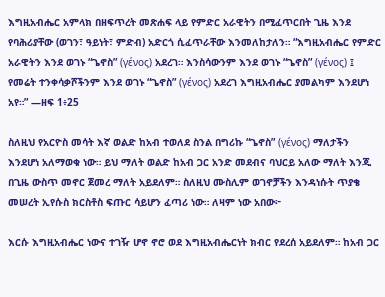እግዚአብሔር አምላክ በዘፍጥረት መጽሐፍ ላይ የምድር አራዊትን በሚፈጥርበት ጊዜ እንደ የባሕሪያቸው (ወገን፣ ዓይነት፣ ምድብ) አድርጎ ሲፈጥራቸው እንመለከታለን። “እግዚአብሔር የምድር አራዊትን እንደ ወገኑ “ጌኖስ” (γένος) አደረገ። እንስሳውንም እንደ ወገኑ “ጌኖስ” (γένος) ፤ የመሬት ተንቀሳቃሾችንም እንደ ወገኑ “ጌኖስ” (γένος) አደረገ እግዚአብሔር ያመልካም እንደሆነ አየ።” —ዘፍ 1፥25

ስለዚህ የአርዮስ መሳት እኛ ወልድ ከአብ ተወለደ ስንል በግሪኩ “ጌኖስ” (γένος) ማለታችን እንደሆነ አለማወቁ ነው። ይህ ማለት ወልድ ከአብ ጋር አንድ መደብና ባህርይ አለው ማለት እንጂ በጊዜ ውስጥ መኖር ጀመረ ማለት አይደለም። ስለዚህ ሙስሊም ወገኖቻችን እንዳነሱት ጥያቄ መሠረት ኢየሱስ ክርስቶስ ፍጡር ሳይሆን ፈጣሪ ነው። ለዛም ነው አበው፦

እርሱ እግዚአብሔር ነውና ተገዥ ሆኖ ኖሮ ወደ እግዚአብሔርነት ክብር የደረሰ አይደለም። ከአብ ጋር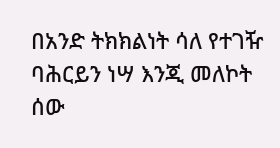በአንድ ትክክልነት ሳለ የተገዥ ባሕርይን ነሣ እንጂ መለኮት ሰው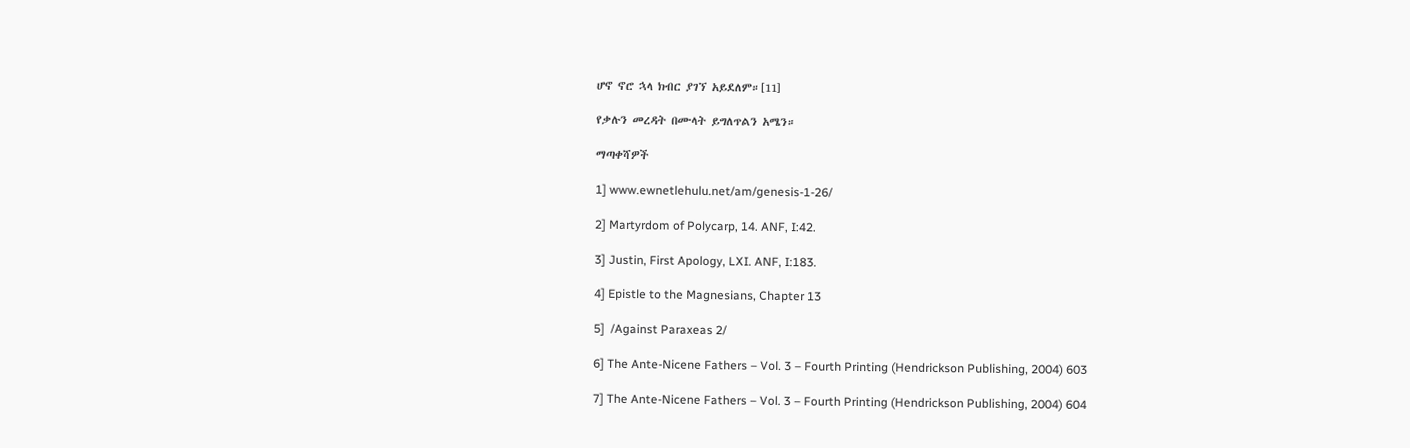ሆኖ ኖሮ ኋላ ክብር ያገኘ አይደለም።[11]

የቃሉን መረዳት በሙላት ይግለጥልን አሜን።

ማጣቀሻዎች

1] www.ewnetlehulu.net/am/genesis-1-26/

2] Martyrdom of Polycarp, 14. ANF, I:42.

3] Justin, First Apology, LXI. ANF, I:183.

4] Epistle to the Magnesians, Chapter 13

5]  /Against Paraxeas 2/

6] The Ante-Nicene Fathers – Vol. 3 – Fourth Printing (Hendrickson Publishing, 2004) 603

7] The Ante-Nicene Fathers – Vol. 3 – Fourth Printing (Hendrickson Publishing, 2004) 604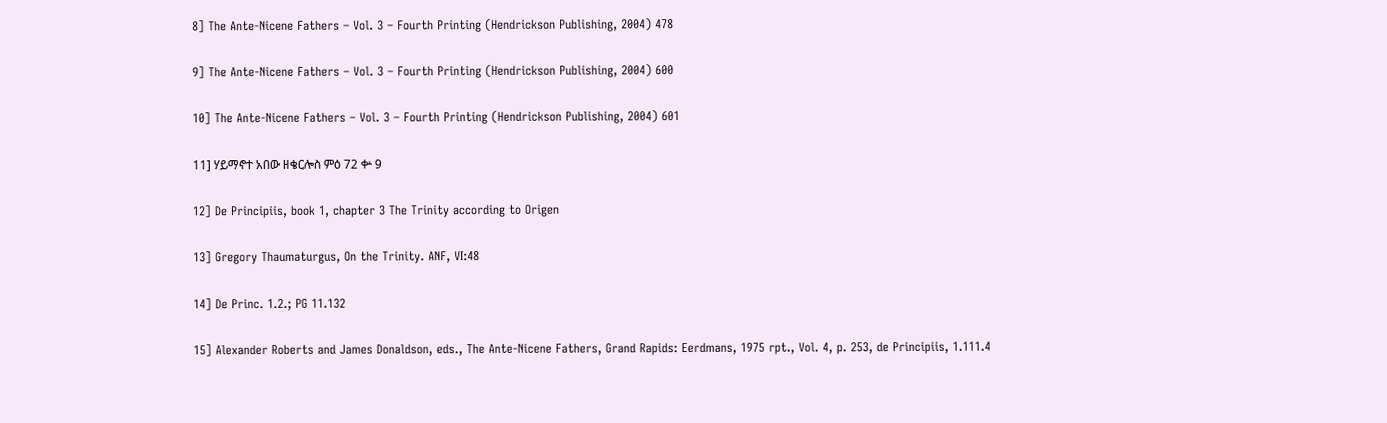8] The Ante-Nicene Fathers – Vol. 3 – Fourth Printing (Hendrickson Publishing, 2004) 478

9] The Ante-Nicene Fathers – Vol. 3 – Fourth Printing (Hendrickson Publishing, 2004) 600

10] The Ante-Nicene Fathers – Vol. 3 – Fourth Printing (Hendrickson Publishing, 2004) 601

11] ሃይማኖተ አበው ዘቄርሎስ ምዕ 72 ቍ 9

12] De Principiis, book 1, chapter 3 The Trinity according to Origen

13] Gregory Thaumaturgus, On the Trinity. ANF, VI:48

14] De Princ. 1.2.; PG 11.132

15] Alexander Roberts and James Donaldson, eds., The Ante-Nicene Fathers, Grand Rapids: Eerdmans, 1975 rpt., Vol. 4, p. 253, de Principiis, 1.111.4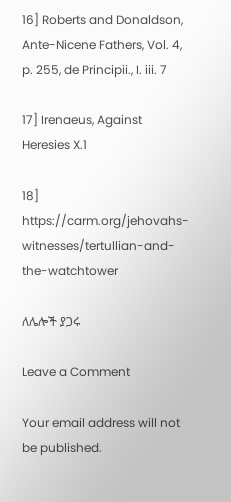16] Roberts and Donaldson, Ante-Nicene Fathers, Vol. 4, p. 255, de Principii., I. iii. 7

17] Irenaeus, Against Heresies X.1

18] https://carm.org/jehovahs-witnesses/tertullian-and-the-watchtower

ለሌሎች ያጋሩ

Leave a Comment

Your email address will not be published.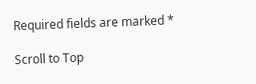Required fields are marked *

Scroll to Top